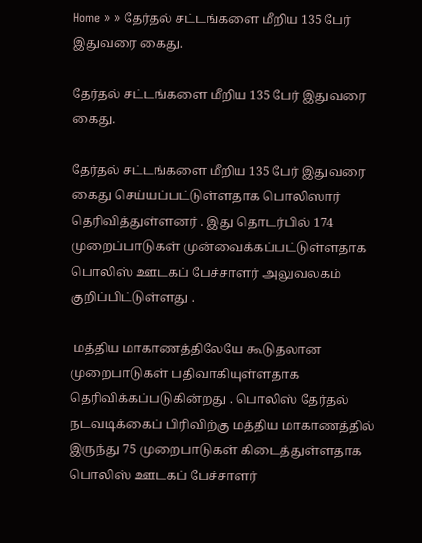Home » » தேர்தல் சட்டங்களை மீறிய 135 பேர் இதுவரை கைது.

தேர்தல் சட்டங்களை மீறிய 135 பேர் இதுவரை கைது.

தேர்தல் சட்டங்களை மீறிய 135 பேர் இதுவரை கைது செய்யப்பட்டுள்ளதாக பொலிஸார் தெரிவித்துள்ளனர் . இது தொடர்பில் 174 முறைப்பாடுகள் முன்வைக்கப்பட்டுள்ளதாக பொலிஸ் ஊடகப் பேச்சாளர் அலுவலகம் குறிப்பிட்டுள்ளது .

 மத்திய மாகாணத்திலேயே கூடுதலான முறைபாடுகள் பதிவாகியுள்ளதாக தெரிவிக்கப்படுகின்றது . பொலிஸ் தேர்தல் நடவடிக்கைப் பிரிவிற்கு மத்திய மாகாணத்தில் இருந்து 75 முறைபாடுகள் கிடைத்துள்ளதாக பொலிஸ் ஊடகப் பேச்சாளர்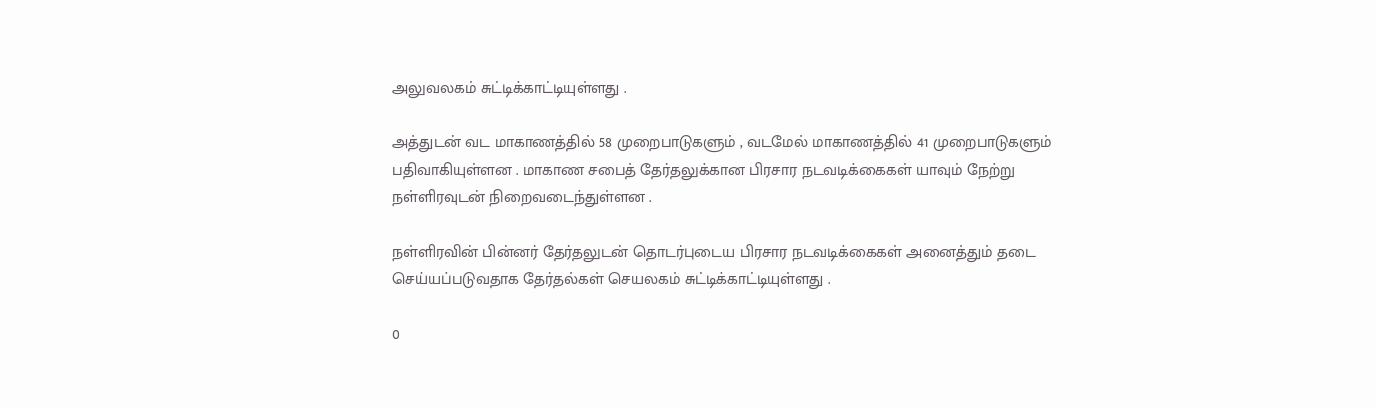அலுவலகம் சுட்டிக்காட்டியுள்ளது .

அத்துடன் வட மாகாணத்தில் 58 முறைபாடுகளும் , வடமேல் மாகாணத்தில் 41 முறைபாடுகளும் பதிவாகியுள்ளன . மாகாண சபைத் தேர்தலுக்கான பிரசார நடவடிக்கைகள் யாவும் நேற்று நள்ளிரவுடன் நிறைவடைந்துள்ளன .

நள்ளிரவின் பின்னர் தேர்தலுடன் தொடர்புடைய பிரசார நடவடிக்கைகள் அனைத்தும் தடை செய்யப்படுவதாக தேர்தல்கள் செயலகம் சுட்டிக்காட்டியுள்ளது .

0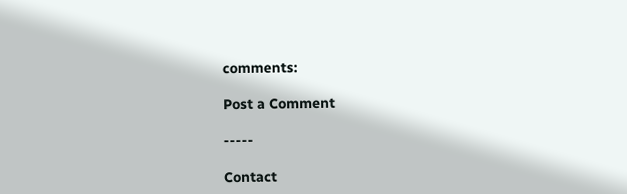comments:

Post a Comment

-----

Contact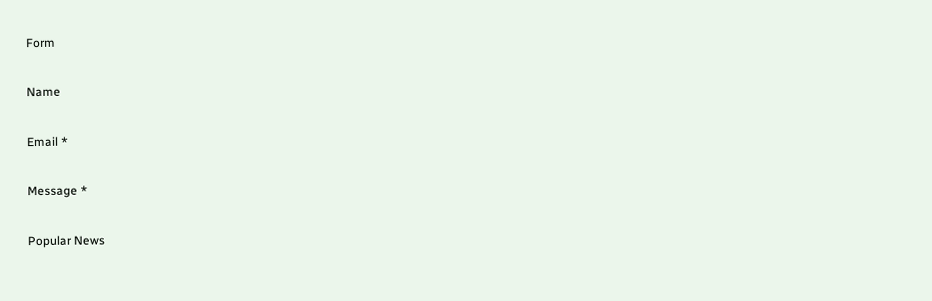Form

Name

Email *

Message *

Popular News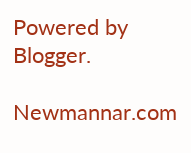Powered by Blogger.

Newmannar.com